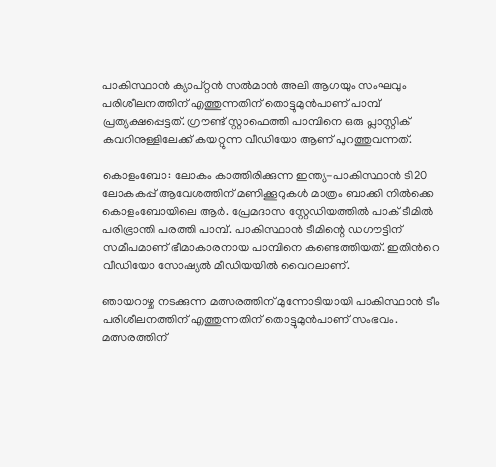പാകിസ്ഥാൻ ക്യാപ്റ്റൻ സൽമാൻ അലി ആഗയും സംഘവും പരിശീലനത്തിന് എത്തുന്നതിന് തൊട്ടുമുൻപാണ് പാമ്പ് പ്രത്യക്ഷപ്പെട്ടത്. ഗ്രൗണ്ട് സ്റ്റാഫെത്തി പാമ്പിനെ ഒരു പ്ലാസ്റ്റിക് കവറിനുള്ളിലേക്ക് കയറ്റുന്ന വീഡിയോ ആണ് പുറത്തുവന്നത്.

കൊളംബോ: ലോകം കാത്തിരിക്കുന്ന ഇന്ത്യ-പാകിസ്ഥാൻ ടി20 ലോകകപ്പ് ആവേശത്തിന് മണിക്കൂറുകൾ മാത്രം ബാക്കി നിൽക്കെ കൊളംബോയിലെ ആർ. പ്രേമദാസ സ്റ്റേഡിയത്തിൽ പാക് ടീമിൽ പരിഭ്രാന്തി പരത്തി പാമ്പ്. പാകിസ്ഥാൻ ടീമിന്റെ ഡഗൗട്ടിന് സമീപമാണ് ഭീമാകാരനായ പാമ്പിനെ കണ്ടെത്തിയത്. ഇതിന്‍റെ വീഡിയോ സോഷ്യൽ മീഡിയയിൽ വൈറലാണ്.

ഞായറാഴ്ച നടക്കുന്ന മത്സരത്തിന് മുന്നോടിയായി പാകിസ്ഥാൻ ടീം പരിശീലനത്തിന് എത്തുന്നതിന് തൊട്ടുമുൻപാണ് സംഭവം. മത്സരത്തിന്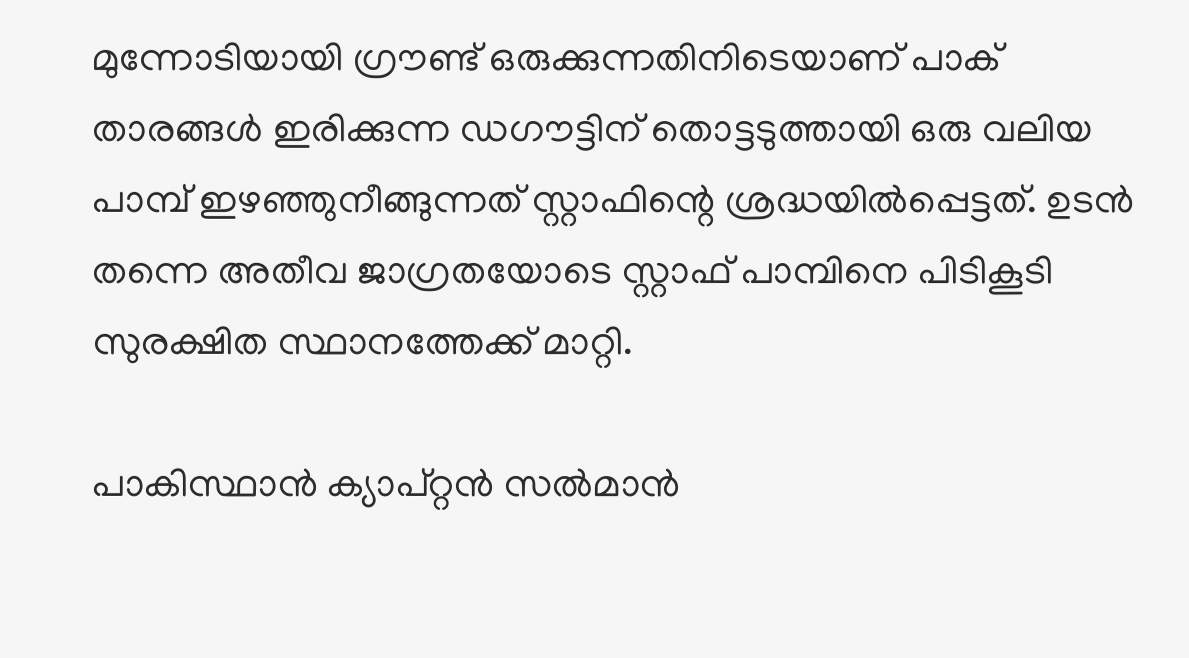മുന്നോടിയായി ഗ്രൗണ്ട് ഒരുക്കുന്നതിനിടെയാണ് പാക് താരങ്ങൾ ഇരിക്കുന്ന ഡഗൗട്ടിന് തൊട്ടടുത്തായി ഒരു വലിയ പാമ്പ് ഇഴഞ്ഞുനീങ്ങുന്നത് സ്റ്റാഫിന്റെ ശ്രദ്ധയിൽപ്പെട്ടത്. ഉടൻ തന്നെ അതീവ ജാഗ്രതയോടെ സ്റ്റാഫ് പാമ്പിനെ പിടികൂടി സുരക്ഷിത സ്ഥാനത്തേക്ക് മാറ്റി.

പാകിസ്ഥാൻ ക്യാപ്റ്റൻ സൽമാൻ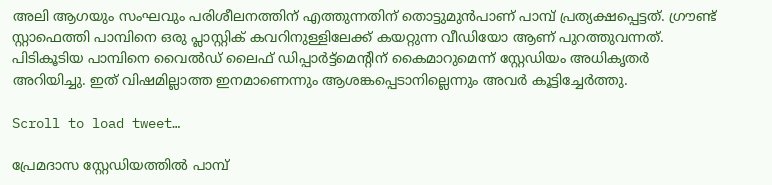അലി ആഗയും സംഘവും പരിശീലനത്തിന് എത്തുന്നതിന് തൊട്ടുമുൻപാണ് പാമ്പ് പ്രത്യക്ഷപ്പെട്ടത്. ഗ്രൗണ്ട് സ്റ്റാഫെത്തി പാമ്പിനെ ഒരു പ്ലാസ്റ്റിക് കവറിനുള്ളിലേക്ക് കയറ്റുന്ന വീഡിയോ ആണ് പുറത്തുവന്നത്. പിടികൂടിയ പാമ്പിനെ വൈൽഡ് ലൈഫ് ഡിപ്പാർട്ട്മെന്റിന് കൈമാറുമെന്ന് സ്റ്റേഡിയം അധികൃതർ അറിയിച്ചു. ഇത് വിഷമില്ലാത്ത ഇനമാണെന്നും ആശങ്കപ്പെടാനില്ലെന്നും അവർ കൂട്ടിച്ചേർത്തു.

Scroll to load tweet…

പ്രേമദാസ സ്റ്റേഡിയത്തിൽ പാമ്പ്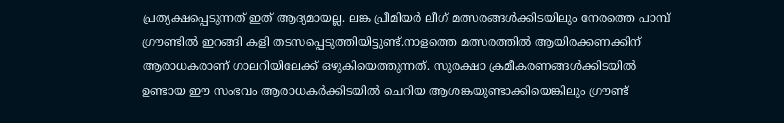പ്രത്യക്ഷപ്പെടുന്നത് ഇത് ആദ്യമായല്ല. ലങ്ക പ്രീമിയർ ലീഗ് മത്സരങ്ങൾക്കിടയിലും നേരത്തെ പാമ്പ് ഗ്രൗണ്ടിൽ ഇറങ്ങി കളി തടസപ്പെടുത്തിയിട്ടുണ്ട്.നാളത്തെ മത്സരത്തിൽ ആയിരക്കണക്കിന് ആരാധകരാണ് ഗാലറിയിലേക്ക് ഒഴുകിയെത്തുന്നത്. സുരക്ഷാ ക്രമീകരണങ്ങൾക്കിടയിൽ ഉണ്ടായ ഈ സംഭവം ആരാധകർക്കിടയിൽ ചെറിയ ആശങ്കയുണ്ടാക്കിയെങ്കിലും ഗ്രൗണ്ട്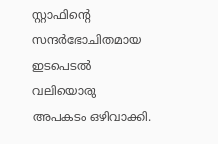സ്റ്റാഫിന്‍റെ സന്ദർഭോചിതമായ ഇടപെടൽ വലിയൊരു അപകടം ഒഴിവാക്കി.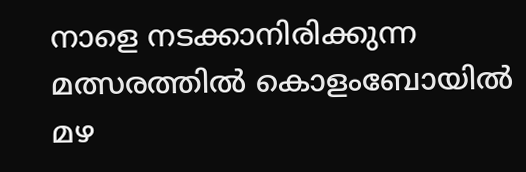നാളെ നടക്കാനിരിക്കുന്ന മത്സരത്തിൽ കൊളംബോയിൽ മഴ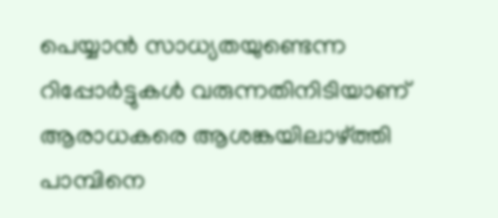പെയ്യാൻ സാധ്യതയുണ്ടെന്ന റിപ്പോർട്ടുകൾ വരുന്നതിനിടിയാണ് ആരാധകരെ ആശങ്കയിലാഴ്ത്തി പാമ്പിനെ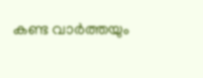കണ്ട വാര്‍ത്തയും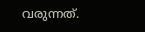വരുന്നത്.